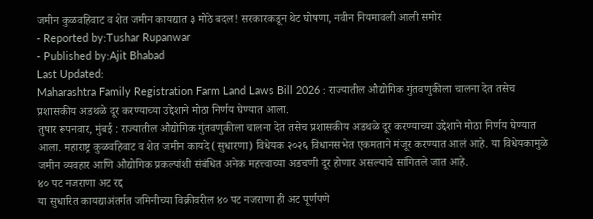जमीन कुळवहिवाट व शेत जमीन कायद्यात ३ मोठे बदल! सरकारकडून थेट घोषणा, नवीन नियमावली आली समोर
- Reported by:Tushar Rupanwar
- Published by:Ajit Bhabad
Last Updated:
Maharashtra Family Registration Farm Land Laws Bill 2026 : राज्यातील औद्योगिक गुंतवणुकीला चालना देत तसेच प्रशासकीय अडथळे दूर करण्याच्या उद्देशाने मोठा निर्णय घेण्यात आला.
तुषार रूपनवार, मुंबई : राज्यातील औद्योगिक गुंतवणुकीला चालना देत तसेच प्रशासकीय अडथळे दूर करण्याच्या उद्देशाने मोठा निर्णय घेण्यात आला. महाराष्ट्र कुळवहिवाट व शेत जमीन कायदे (सुधारणा) विधेयक २०२६ विधानसभेत एकमताने मंजूर करण्यात आलं आहे. या विधेयकामुळे जमीन व्यवहार आणि औद्योगिक प्रकल्पांशी संबंधित अनेक महत्त्वाच्या अडचणी दूर होणार असल्याचे सांगितले जात आहे.
४० पट नजराणा अट रद्द
या सुधारित कायद्याअंतर्गत जमिनीच्या विक्रीवरील ४० पट नजराणा ही अट पूर्णपणे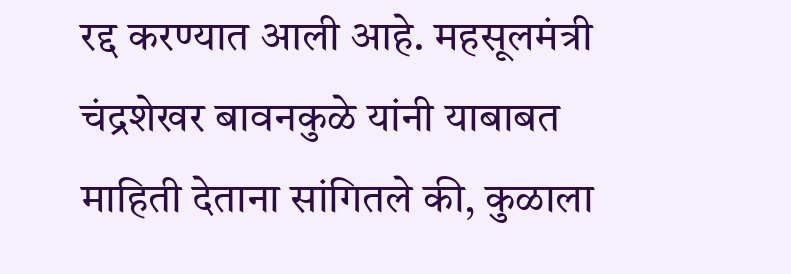रद्द करण्यात आली आहे. महसूलमंत्री चंद्रशेखर बावनकुळे यांनी याबाबत माहिती देताना सांगितले की, कुळाला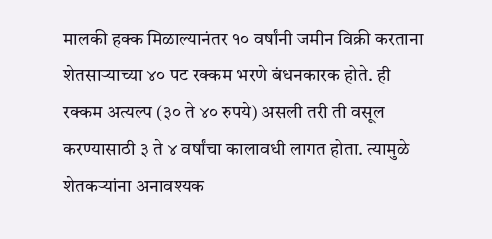मालकी हक्क मिळाल्यानंतर १० वर्षांनी जमीन विक्री करताना शेतसाऱ्याच्या ४० पट रक्कम भरणे बंधनकारक होते. ही रक्कम अत्यल्प (३० ते ४० रुपये) असली तरी ती वसूल करण्यासाठी ३ ते ४ वर्षांचा कालावधी लागत होता. त्यामुळे शेतकऱ्यांना अनावश्यक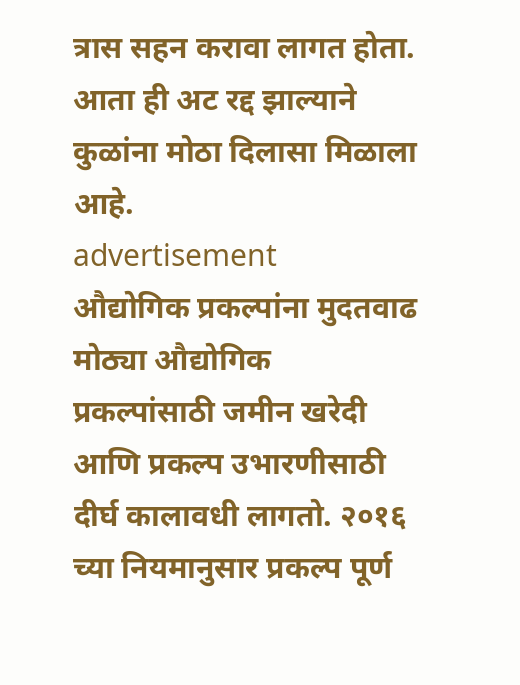त्रास सहन करावा लागत होता. आता ही अट रद्द झाल्याने कुळांना मोठा दिलासा मिळाला आहे.
advertisement
औद्योगिक प्रकल्पांना मुदतवाढ
मोठ्या औद्योगिक प्रकल्पांसाठी जमीन खरेदी आणि प्रकल्प उभारणीसाठी दीर्घ कालावधी लागतो. २०१६ च्या नियमानुसार प्रकल्प पूर्ण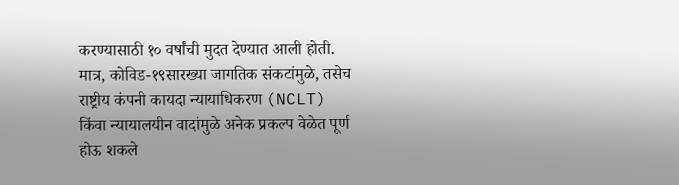करण्यासाठी १० वर्षांची मुदत देण्यात आली होती. मात्र, कोविड-१९सारख्या जागतिक संकटांमुळे, तसेच राष्ट्रीय कंपनी कायदा न्यायाधिकरण (NCLT) किंवा न्यायालयीन वादांमुळे अनेक प्रकल्प वेळेत पूर्ण होऊ शकले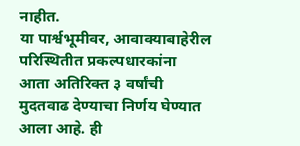नाहीत.
या पार्श्वभूमीवर, आवाक्याबाहेरील परिस्थितीत प्रकल्पधारकांना आता अतिरिक्त ३ वर्षांची मुदतवाढ देण्याचा निर्णय घेण्यात आला आहे. ही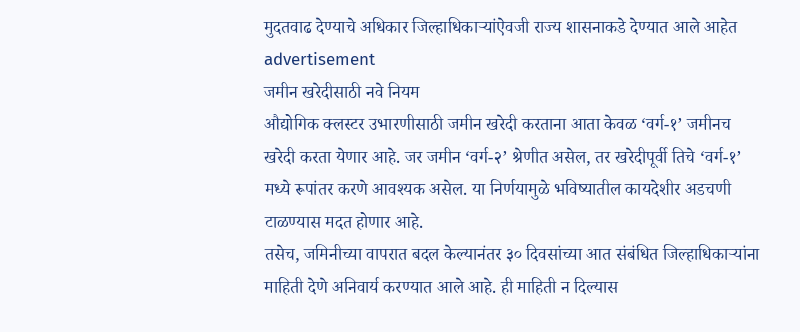मुदतवाढ देण्याचे अधिकार जिल्हाधिकाऱ्यांऐवजी राज्य शासनाकडे देण्यात आले आहेत
advertisement
जमीन खरेदीसाठी नवे नियम
औद्योगिक क्लस्टर उभारणीसाठी जमीन खरेदी करताना आता केवळ ‘वर्ग-१’ जमीनच खरेदी करता येणार आहे. जर जमीन ‘वर्ग-२’ श्रेणीत असेल, तर खरेदीपूर्वी तिचे ‘वर्ग-१’ मध्ये रूपांतर करणे आवश्यक असेल. या निर्णयामुळे भविष्यातील कायदेशीर अडचणी टाळण्यास मदत होणार आहे.
तसेच, जमिनीच्या वापरात बदल केल्यानंतर ३० दिवसांच्या आत संबंधित जिल्हाधिकाऱ्यांना माहिती देणे अनिवार्य करण्यात आले आहे. ही माहिती न दिल्यास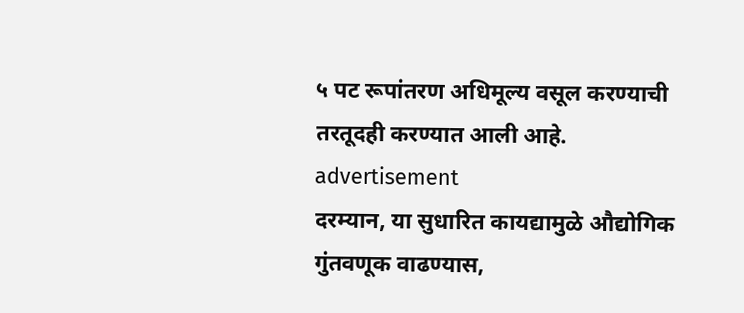५ पट रूपांतरण अधिमूल्य वसूल करण्याची तरतूदही करण्यात आली आहे.
advertisement
दरम्यान, या सुधारित कायद्यामुळे औद्योगिक गुंतवणूक वाढण्यास,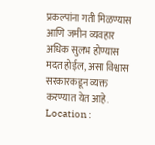प्रकल्पांना गती मिळण्यास आणि जमीन व्यवहार अधिक सुलभ होण्यास मदत होईल, असा विश्वास सरकारकडून व्यक्त करण्यात येत आहे.
Location :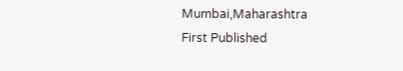Mumbai,Maharashtra
First Published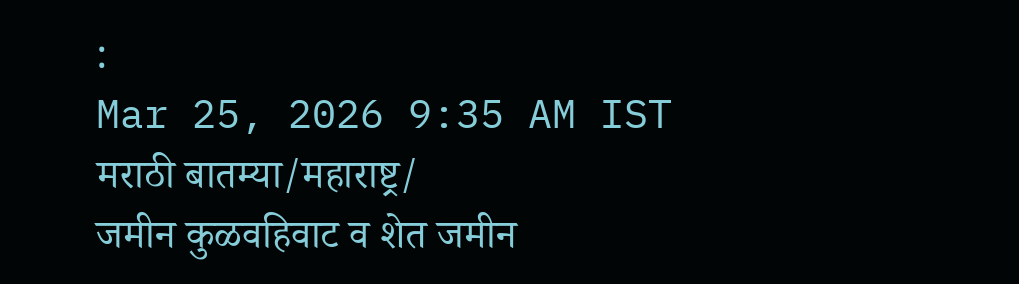:
Mar 25, 2026 9:35 AM IST
मराठी बातम्या/महाराष्ट्र/
जमीन कुळवहिवाट व शेत जमीन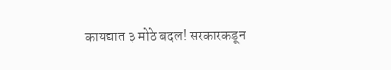कायद्यात ३ मोठे बदल! सरकारकडून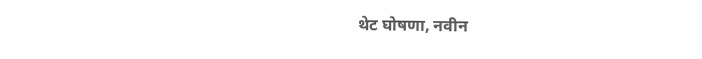थेट घोषणा, नवीन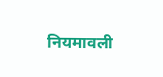नियमावली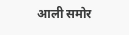आली समोर